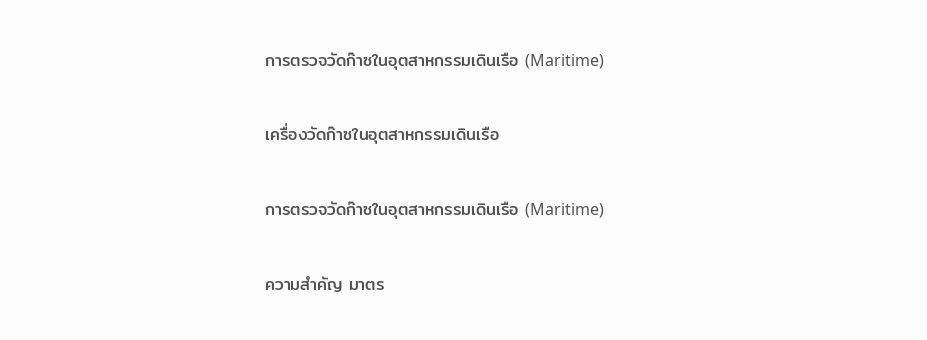การตรวจวัดก๊าซในอุตสาหกรรมเดินเรือ (Maritime)

เครื่องวัดก๊าซในอุตสาหกรรมเดินเรือ

การตรวจวัดก๊าซในอุตสาหกรรมเดินเรือ (Maritime)

ความสำคัญ มาตร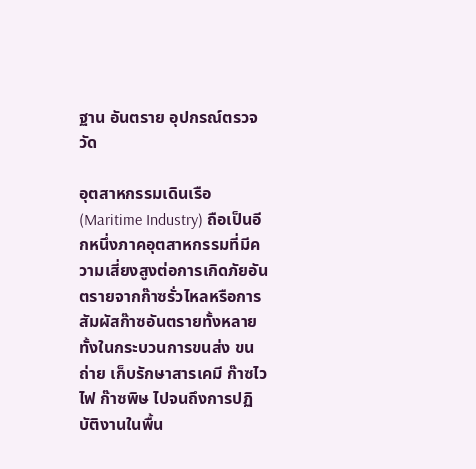ฐาน อันตราย อุปกรณ์ตรวจวัด

อุตสาหกรรมเดินเรือ (Maritime Industry) ถือเป็นอีกหนึ่งภาคอุตสาหกรรมที่มีความเสี่ยงสูงต่อการเกิดภัยอันตรายจากก๊าซรั่วไหลหรือการสัมผัสก๊าซอันตรายทั้งหลาย ทั้งในกระบวนการขนส่ง ขนถ่าย เก็บรักษาสารเคมี ก๊าซไวไฟ ก๊าซพิษ ไปจนถึงการปฏิบัติงานในพื้น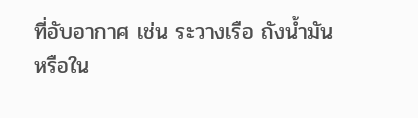ที่อับอากาศ เช่น ระวางเรือ ถังน้ำมัน หรือใน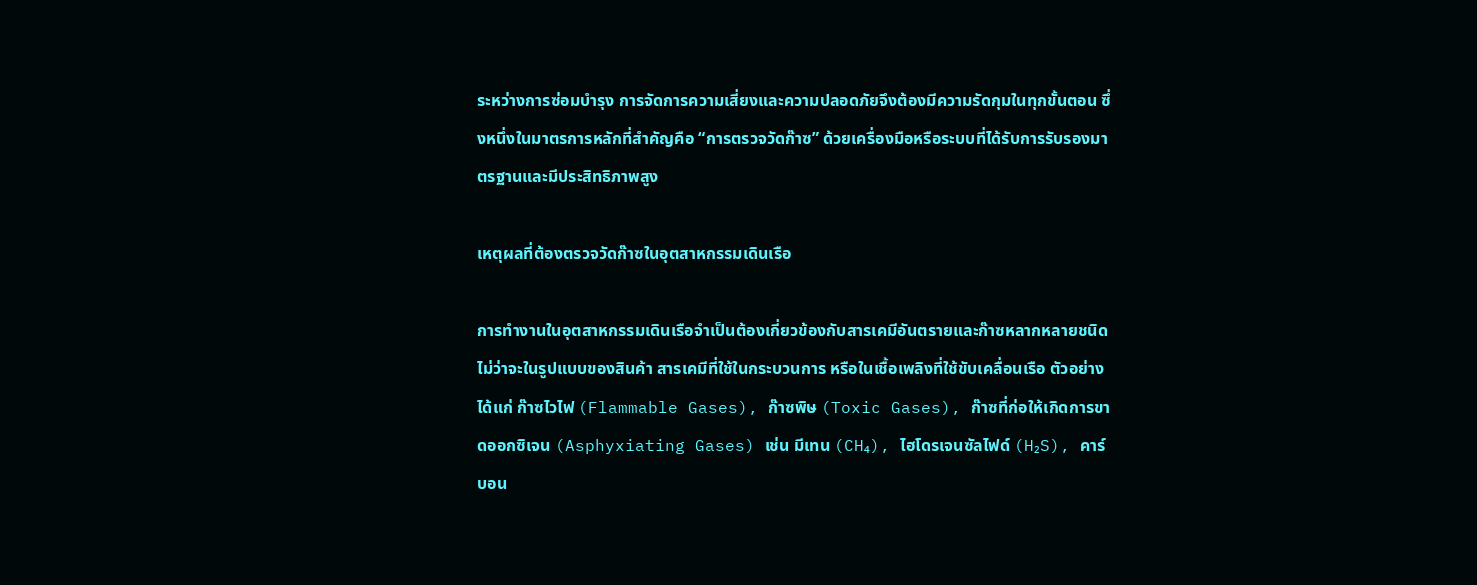ระหว่างการซ่อมบำรุง การจัดการความเสี่ยงและความปลอดภัยจึงต้องมีความรัดกุมในทุกขั้นตอน ซึ่งหนึ่งในมาตรการหลักที่สำคัญคือ “การตรวจวัดก๊าซ” ด้วยเครื่องมือหรือระบบที่ได้รับการรับรองมาตรฐานและมีประสิทธิภาพสูง

เหตุผลที่ต้องตรวจวัดก๊าซในอุตสาหกรรมเดินเรือ

การทำงานในอุตสาหกรรมเดินเรือจำเป็นต้องเกี่ยวข้องกับสารเคมีอันตรายและก๊าซหลากหลายชนิด ไม่ว่าจะในรูปแบบของสินค้า สารเคมีที่ใช้ในกระบวนการ หรือในเชื้อเพลิงที่ใช้ขับเคลื่อนเรือ ตัวอย่างได้แก่ ก๊าซไวไฟ (Flammable Gases), ก๊าซพิษ (Toxic Gases), ก๊าซที่ก่อให้เกิดการขาดออกซิเจน (Asphyxiating Gases) เช่น มีเทน (CH₄), ไฮโดรเจนซัลไฟด์ (H₂S), คาร์บอน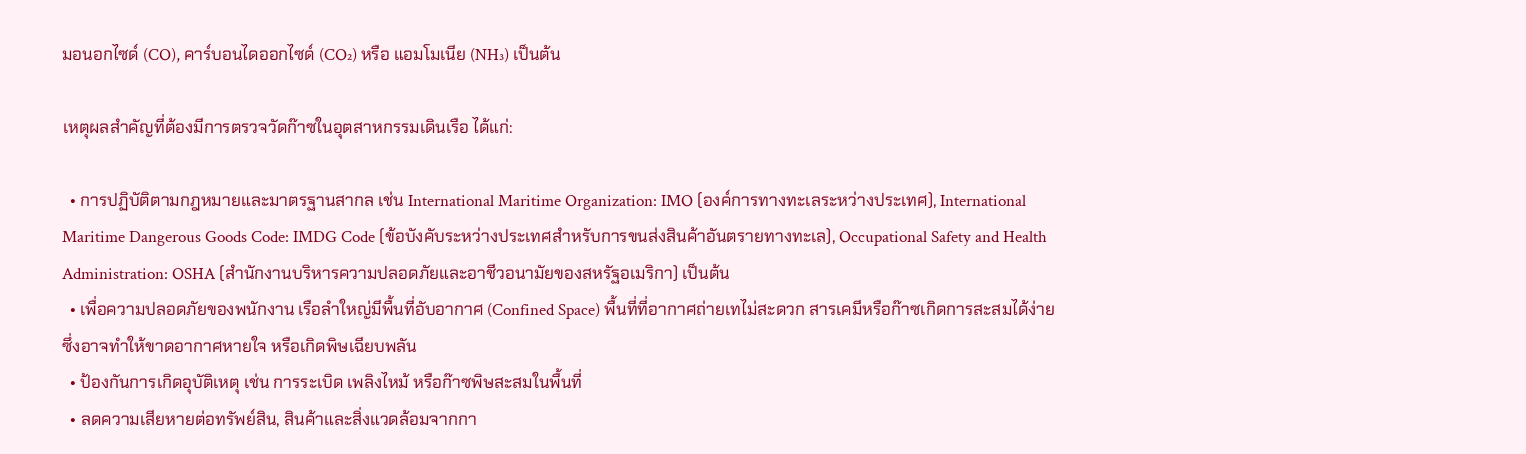มอนอกไซด์ (CO), คาร์บอนไดออกไซด์ (CO₂) หรือ แอมโมเนีย (NH₃) เป็นต้น

เหตุผลสำคัญที่ต้องมีการตรวจวัดก๊าซในอุตสาหกรรมเดินเรือ ได้แก่:

  • การปฏิบัติตามกฎหมายและมาตรฐานสากล เช่น International Maritime Organization: IMO (องค์การทางทะเลระหว่างประเทศ), International Maritime Dangerous Goods Code: IMDG Code (ข้อบังคับระหว่างประเทศสำหรับการขนส่งสินค้าอันตรายทางทะเล), Occupational Safety and Health Administration: OSHA (สำนักงานบริหารความปลอดภัยและอาชีวอนามัยของสหรัฐอเมริกา) เป็นต้น
  • เพื่อความปลอดภัยของพนักงาน เรือลำใหญ่มีพื้นที่อับอากาศ (Confined Space) พื้นที่ที่อากาศถ่ายเทไม่สะดวก สารเคมีหรือก๊าซเกิดการสะสมได้ง่ายซึ่งอาจทำให้ขาดอากาศหายใจ หรือเกิดพิษเฉียบพลัน
  • ป้องกันการเกิดอุบัติเหตุ เช่น การระเบิด เพลิงไหม้ หรือก๊าซพิษสะสมในพื้นที่
  • ลดความเสียหายต่อทรัพย์สิน, สินค้าและสิ่งแวดล้อมจากกา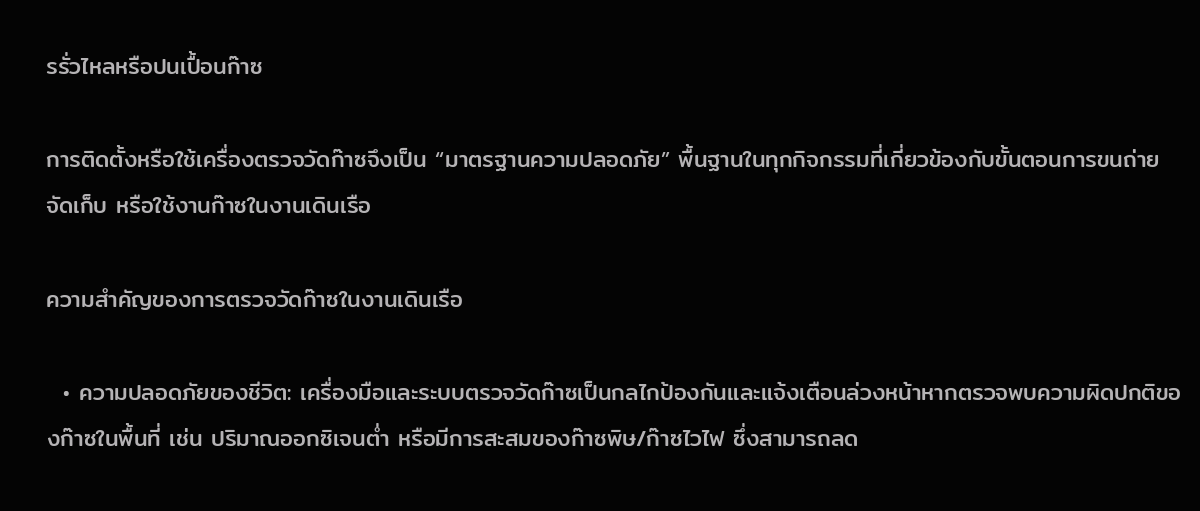รรั่วไหลหรือปนเปื้อนก๊าซ

การติดตั้งหรือใช้เครื่องตรวจวัดก๊าซจึงเป็น “มาตรฐานความปลอดภัย” พื้นฐานในทุกกิจกรรมที่เกี่ยวข้องกับขั้นตอนการขนถ่าย จัดเก็บ หรือใช้งานก๊าซในงานเดินเรือ

ความสำคัญของการตรวจวัดก๊าซในงานเดินเรือ

  • ความปลอดภัยของชีวิต: เครื่องมือและระบบตรวจวัดก๊าซเป็นกลไกป้องกันและแจ้งเตือนล่วงหน้าหากตรวจพบความผิดปกติของก๊าซในพื้นที่ เช่น ปริมาณออกซิเจนต่ำ หรือมีการสะสมของก๊าซพิษ/ก๊าซไวไฟ ซึ่งสามารถลด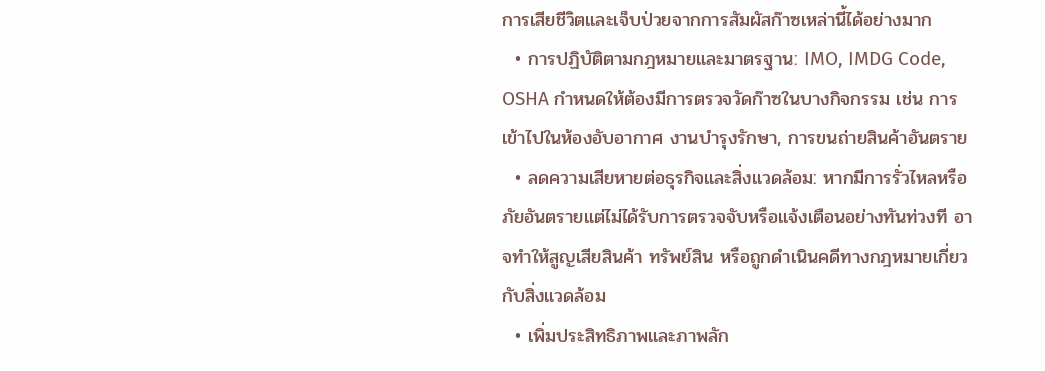การเสียชีวิตและเจ็บป่วยจากการสัมผัสก๊าซเหล่านี้ได้อย่างมาก
  • การปฏิบัติตามกฎหมายและมาตรฐาน: IMO, IMDG Code, OSHA กำหนดให้ต้องมีการตรวจวัดก๊าซในบางกิจกรรม เช่น การเข้าไปในห้องอับอากาศ งานบำรุงรักษา, การขนถ่ายสินค้าอันตราย
  • ลดความเสียหายต่อธุรกิจและสิ่งแวดล้อม: หากมีการรั่วไหลหรือภัยอันตรายแต่ไม่ได้รับการตรวจจับหรือแจ้งเตือนอย่างทันท่วงที อาจทำให้สูญเสียสินค้า ทรัพย์สิน หรือถูกดำเนินคดีทางกฎหมายเกี่ยวกับสิ่งแวดล้อม
  • เพิ่มประสิทธิภาพและภาพลัก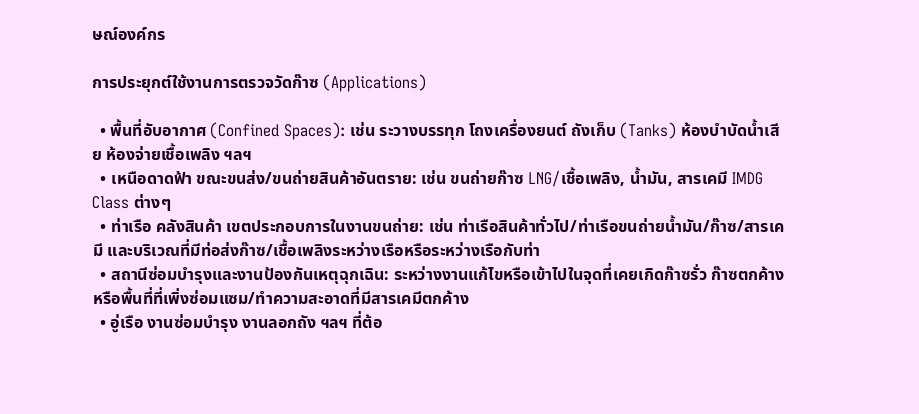ษณ์องค์กร

การประยุกต์ใช้งานการตรวจวัดก๊าซ (Applications)

  • พื้นที่อับอากาศ (Confined Spaces): เช่น ระวางบรรทุก โถงเครื่องยนต์ ถังเก็บ (Tanks) ห้องบำบัดน้ำเสีย ห้องจ่ายเชื้อเพลิง ฯลฯ
  • เหนือดาดฟ้า ขณะขนส่ง/ขนถ่ายสินค้าอันตราย: เช่น ขนถ่ายก๊าซ LNG/เชื้อเพลิง, น้ำมัน, สารเคมี IMDG Class ต่างๆ
  • ท่าเรือ คลังสินค้า เขตประกอบการในงานขนถ่าย: เช่น ท่าเรือสินค้าทั่วไป/ท่าเรือขนถ่ายน้ำมัน/ก๊าซ/สารเคมี และบริเวณที่มีท่อส่งก๊าซ/เชื้อเพลิงระหว่างเรือหรือระหว่างเรือกับท่า
  • สถานีซ่อมบำรุงและงานป้องกันเหตุฉุกเฉิน: ระหว่างงานแก้ไขหรือเข้าไปในจุดที่เคยเกิดก๊าซรั่ว ก๊าซตกค้าง หรือพื้นที่ที่เพิ่งซ่อมแซม/ทำความสะอาดที่มีสารเคมีตกค้าง
  • อู่เรือ งานซ่อมบำรุง งานลอกถัง ฯลฯ ที่ต้อ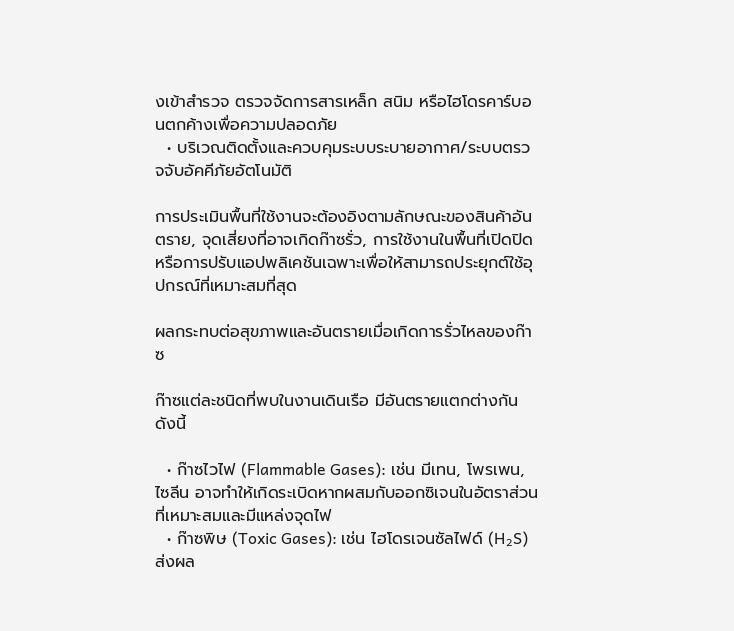งเข้าสำรวจ ตรวจจัดการสารเหล็ก สนิม หรือไฮโดรคาร์บอนตกค้างเพื่อความปลอดภัย
  • บริเวณติดตั้งและควบคุมระบบระบายอากาศ/ระบบตรวจจับอัคคีภัยอัตโนมัติ

การประเมินพื้นที่ใช้งานจะต้องอิงตามลักษณะของสินค้าอันตราย, จุดเสี่ยงที่อาจเกิดก๊าซรั่ว, การใช้งานในพื้นที่เปิดปิด หรือการปรับแอปพลิเคชันเฉพาะเพื่อให้สามารถประยุกต์ใช้อุปกรณ์ที่เหมาะสมที่สุด

ผลกระทบต่อสุขภาพและอันตรายเมื่อเกิดการรั่วไหลของก๊าซ

ก๊าซแต่ละชนิดที่พบในงานเดินเรือ มีอันตรายแตกต่างกัน ดังนี้

  • ก๊าซไวไฟ (Flammable Gases): เช่น มีเทน, โพรเพน, ไซลีน อาจทำให้เกิดระเบิดหากผสมกับออกซิเจนในอัตราส่วนที่เหมาะสมและมีแหล่งจุดไฟ
  • ก๊าซพิษ (Toxic Gases): เช่น ไฮโดรเจนซัลไฟด์ (H₂S) ส่งผล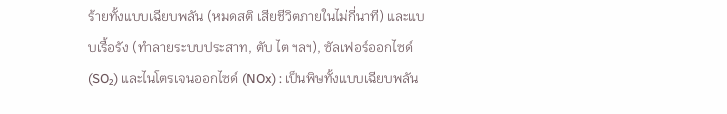ร้ายทั้งแบบเฉียบพลัน (หมดสติ เสียชีวิตภายในไม่กี่นาที) และแบบเรื้อรัง (ทำลายระบบประสาท, ตับ ไต ฯลฯ), ซัลเฟอร์ออกไซด์ (SO₂) และไนโตรเจนออกไซด์ (NOx) : เป็นพิษทั้งแบบเฉียบพลัน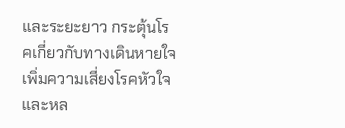และระยะยาว กระตุ้นโรคเกี่ยวกับทางเดินหายใจ เพิ่มความเสี่ยงโรคหัวใจและหล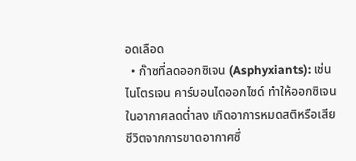อดเลือด
  • ก๊าซที่ลดออกซิเจน (Asphyxiants): เช่น ไนโตรเจน คาร์บอนไดออกไซด์ ทำให้ออกซิเจนในอากาศลดต่ำลง เกิดอาการหมดสติหรือเสียชีวิตจากการขาดอากาศซึ่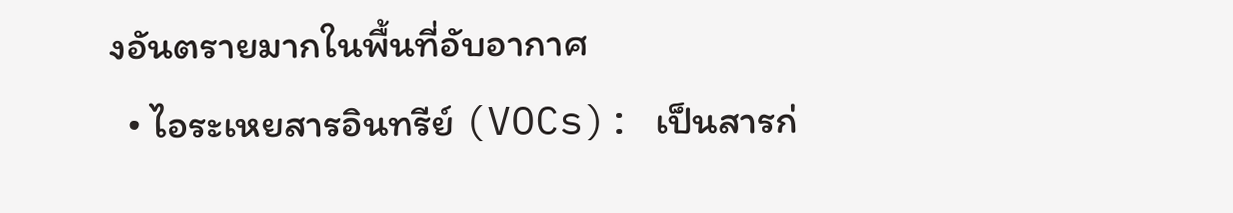งอันตรายมากในพื้นที่อับอากาศ
  • ไอระเหยสารอินทรีย์ (VOCs): เป็นสารก่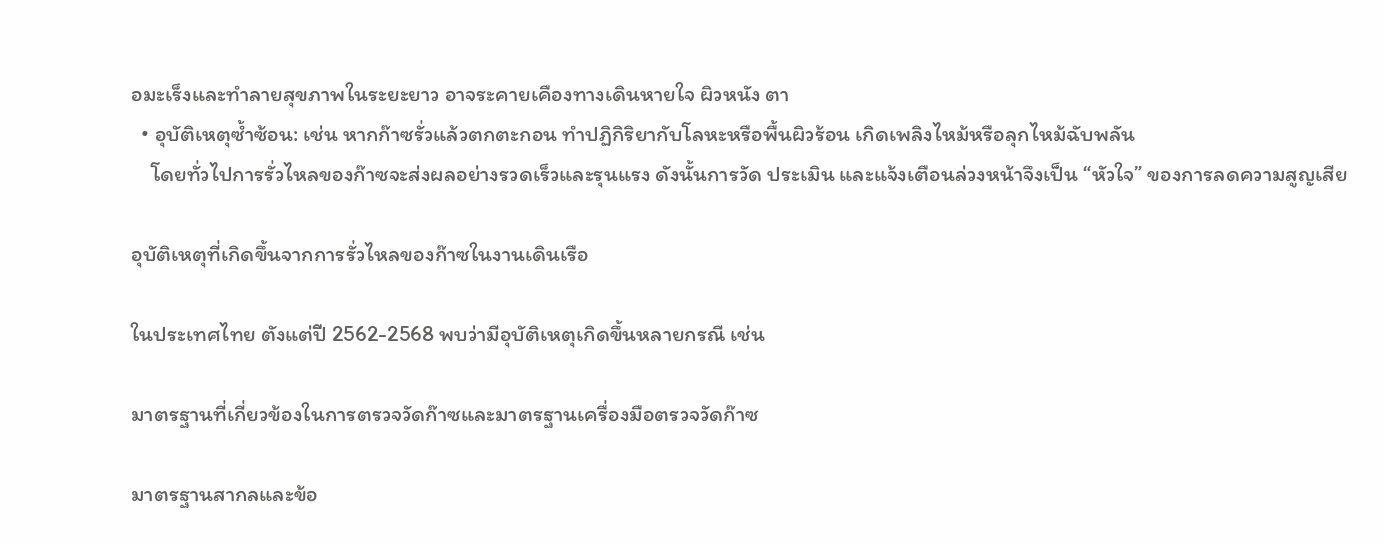อมะเร็งและทำลายสุขภาพในระยะยาว อาจระคายเคืองทางเดินหายใจ ผิวหนัง ตา
  • อุบัติเหตุซ้ำซ้อน: เช่น หากก๊าซรั่วแล้วตกตะกอน ทำปฏิกิริยากับโลหะหรือพื้นผิวร้อน เกิดเพลิงไหม้หรือลุกไหม้ฉับพลัน
    โดยทั่วไปการรั่วไหลของก๊าซจะส่งผลอย่างรวดเร็วและรุนแรง ดังนั้นการวัด ประเมิน และแจ้งเตือนล่วงหน้าจึงเป็น “หัวใจ” ของการลดความสูญเสีย

อุบัติเหตุที่เกิดขึ้นจากการรั่วไหลของก๊าซในงานเดินเรือ

ในประเทศไทย ตังแต่ปี 2562-2568 พบว่ามีอุบัติเหตุเกิดขึ้นหลายกรณี เช่น

มาตรฐานที่เกี่ยวข้องในการตรวจวัดก๊าซและมาตรฐานเครื่องมือตรวจวัดก๊าซ

มาตรฐานสากลและข้อ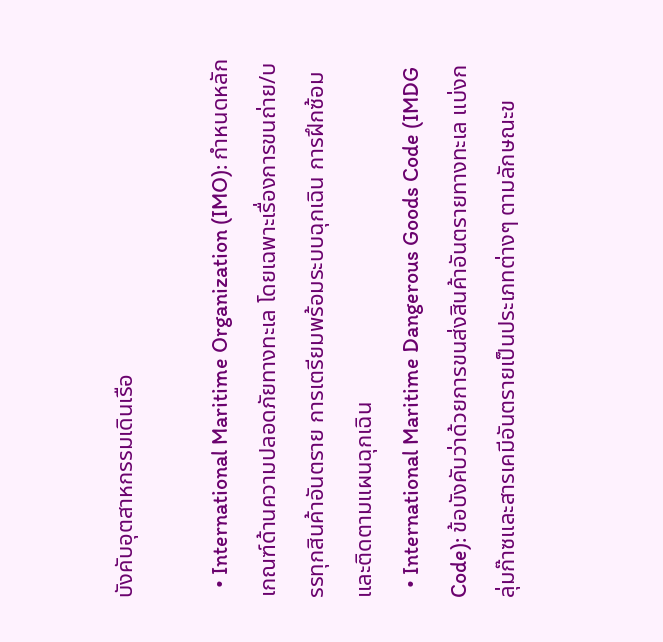บังคับอุตสาหกรรมเดินเรือ

  • International Maritime Organization (IMO): กำหนดหลักเกณฑ์ด้านความปลอดภัยทางทะเล โดยเฉพาะเรื่องการขนถ่าย/บรรทุกสินค้าอันตราย การเตรียมพร้อมระบบฉุกเฉิน การฝึกซ้อมและติดตามแผนฉุกเฉิน
  • International Maritime Dangerous Goods Code (IMDG Code): ข้อบังคับว่าด้วยการขนส่งสินค้าอันตรายทางทะเล แบ่งกลุ่มก๊าซและสารเคมีอันตรายเป็นประเภทต่างๆ ตามลักษณะข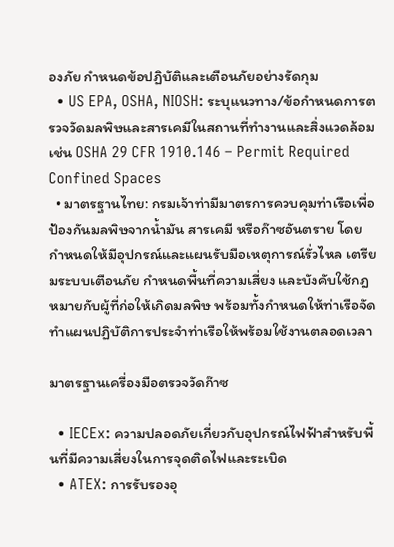องภัย กำหนดข้อปฏิบัติและเตือนภัยอย่างรัดกุม
  • US EPA, OSHA, NIOSH: ระบุแนวทาง/ข้อกำหนดการตรวจวัดมลพิษและสารเคมีในสถานที่ทำงานและสิ่งแวดล้อม เช่น OSHA 29 CFR 1910.146 – Permit Required Confined Spaces
  • มาตรฐานไทย: กรมเจ้าท่ามีมาตรการควบคุมท่าเรือเพื่อป้องกันมลพิษจากน้ำมัน สารเคมี หรือก๊าซอันตราย โดยกำหนดให้มีอุปกรณ์และแผนรับมือเหตุการณ์รั่วไหล เตรียมระบบเตือนภัย กำหนดพื้นที่ความเสี่ยง และบังคับใช้กฎหมายกับผู้ที่ก่อให้เกิดมลพิษ พร้อมทั้งกำหนดให้ท่าเรือจัดทำแผนปฏิบัติการประจำท่าเรือให้พร้อมใช้งานตลอดเวลา

มาตรฐานเครื่องมือตรวจวัดก๊าซ

  • IECEx: ความปลอดภัยเกี่ยวกับอุปกรณ์ไฟฟ้าสำหรับพื้นที่มีความเสี่ยงในการจุดติดไฟและระเบิด
  • ATEX: การรับรองอุ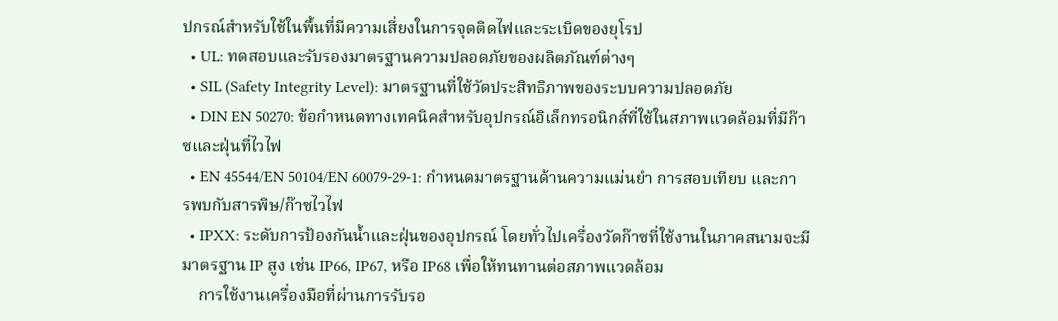ปกรณ์สำหรับใช้ในพื้นที่มีความเสี่ยงในการจุดติดไฟและระเบิดของยุโรป
  • UL: ทดสอบและรับรองมาตรฐานความปลอดภัยของผลิตภัณฑ์ต่างๆ
  • SIL (Safety Integrity Level): มาตรฐานที่ใช้วัดประสิทธิภาพของระบบความปลอดภัย
  • DIN EN 50270: ข้อกำหนดทางเทคนิคสำหรับอุปกรณ์อิเล็กทรอนิกส์ที่ใช้ในสภาพแวดล้อมที่มีก๊าซและฝุ่นที่ไวไฟ
  • EN 45544/EN 50104/EN 60079-29-1: กำหนดมาตรฐานด้านความแม่นยำ การสอบเทียบ และการพบกับสารพิษ/ก๊าซไวไฟ
  • IPXX: ระดับการป้องกันน้ำและฝุ่นของอุปกรณ์ โดยทั่วไปเครื่องวัดก๊าซที่ใช้งานในภาคสนามจะมีมาตรฐาน IP สูง เช่น IP66, IP67, หรือ IP68 เพื่อให้ทนทานต่อสภาพแวดล้อม
    การใช้งานเครื่องมือที่ผ่านการรับรอ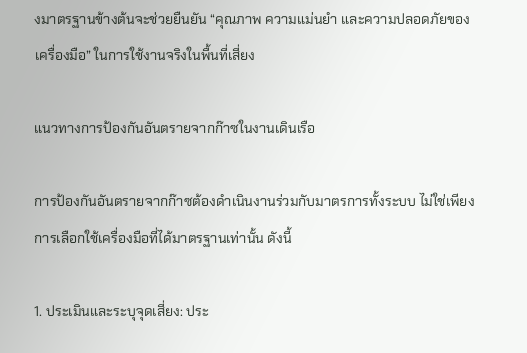งมาตรฐานข้างต้นจะช่วยยืนยัน “คุณภาพ ความแม่นยำ และความปลอดภัยของเครื่องมือ” ในการใช้งานจริงในพื้นที่เสี่ยง

แนวทางการป้องกันอันตรายจากก๊าซในงานเดินเรือ

การป้องกันอันตรายจากก๊าซต้องดำเนินงานร่วมกับมาตรการทั้งระบบ ไม่ใช่เพียงการเลือกใช้เครื่องมือที่ได้มาตรฐานเท่านั้น ดังนี้

1. ประเมินและระบุจุดเสี่ยง: ประ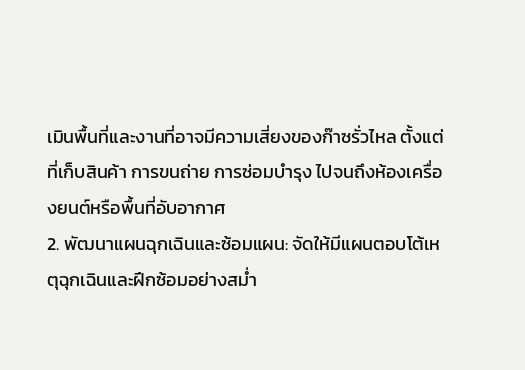เมินพื้นที่และงานที่อาจมีความเสี่ยงของก๊าซรั่วไหล ตั้งแต่ที่เก็บสินค้า การขนถ่าย การซ่อมบำรุง ไปจนถึงห้องเครื่องยนต์หรือพื้นที่อับอากาศ
2. พัฒนาแผนฉุกเฉินและซ้อมแผน: จัดให้มีแผนตอบโต้เหตุฉุกเฉินและฝึกซ้อมอย่างสม่ำ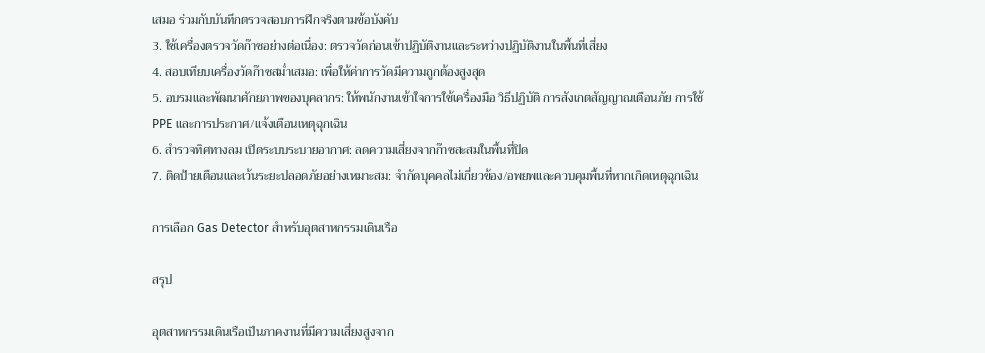เสมอ ร่วมกับบันทึกตรวจสอบการฝึกจริงตามข้อบังคับ
3. ใช้เครื่องตรวจวัดก๊าซอย่างต่อเนื่อง: ตรวจวัดก่อนเข้าปฏิบัติงานและระหว่างปฏิบัติงานในพื้นที่เสี่ยง
4. สอบเทียบเครื่องวัดก๊าซสม่ำเสมอ: เพื่อให้ค่าการวัดมีความถูกต้องสูงสุด
5. อบรมและพัฒนาศักยภาพของบุคลากร: ให้พนักงานเข้าใจการใช้เครื่องมือ วิธีปฏิบัติ การสังเกตสัญญาณเตือนภัย การใช้ PPE และการประกาศ/แจ้งเตือนเหตุฉุกเฉิน
6. สำรวจทิศทางลม เปิดระบบระบายอากาศ: ลดความเสี่ยงจากก๊าซสะสมในพื้นที่ปิด
7. ติดป้ายเตือนและเว้นระยะปลอดภัยอย่างเหมาะสม: จำกัดบุคคลไม่เกี่ยวข้อง/อพยพและควบคุมพื้นที่หากเกิดเหตุฉุกเฉิน

การเลือก Gas Detector สำหรับอุตสาหกรรมเดินเรือ

สรุป

อุตสาหกรรมเดินเรือเป็นภาคงานที่มีความเสี่ยงสูงจาก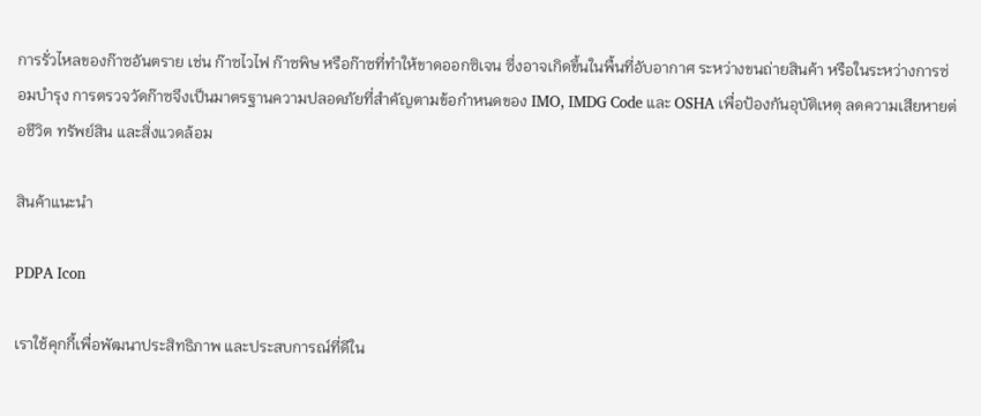การรั่วไหลของก๊าซอันตราย เช่น ก๊าซไวไฟ ก๊าซพิษ หรือก๊าซที่ทำให้ขาดออกซิเจน ซึ่งอาจเกิดขึ้นในพื้นที่อับอากาศ ระหว่างขนถ่ายสินค้า หรือในระหว่างการซ่อมบำรุง การตรวจวัดก๊าซจึงเป็นมาตรฐานความปลอดภัยที่สำคัญตามข้อกำหนดของ IMO, IMDG Code และ OSHA เพื่อป้องกันอุบัติเหตุ ลดความเสียหายต่อชีวิต ทรัพย์สิน และสิ่งแวดล้อม

สินค้าแนะนำ

PDPA Icon

เราใช้คุกกี้เพื่อพัฒนาประสิทธิภาพ และประสบการณ์ที่ดีใน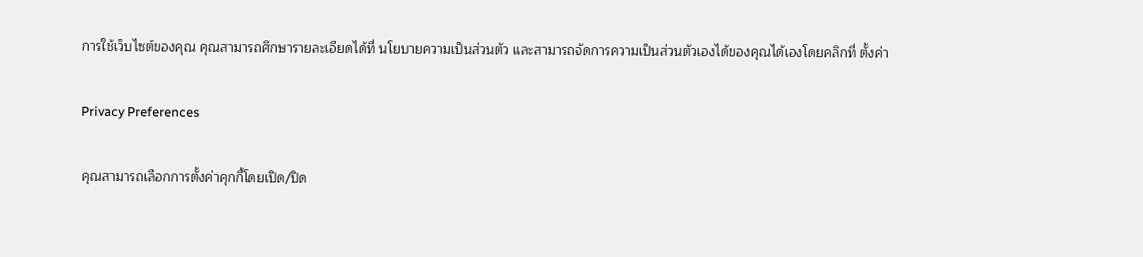การใช้เว็บไซต์ของคุณ คุณสามารถศึกษารายละเอียดได้ที่ นโยบายความเป็นส่วนตัว และสามารถจัดการความเป็นส่วนตัวเองได้ของคุณได้เองโดยคลิกที่ ตั้งค่า

Privacy Preferences

คุณสามารถเลือกการตั้งค่าคุกกี้โดยเปิด/ปิด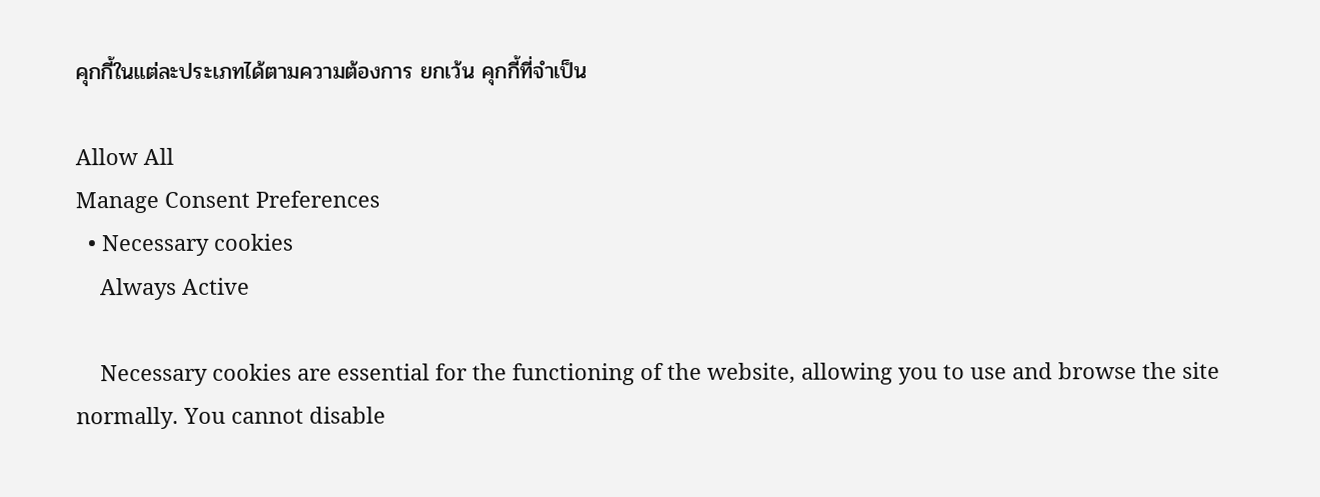คุกกี้ในแต่ละประเภทได้ตามความต้องการ ยกเว้น คุกกี้ที่จำเป็น

Allow All
Manage Consent Preferences
  • Necessary cookies
    Always Active

    Necessary cookies are essential for the functioning of the website, allowing you to use and browse the site normally. You cannot disable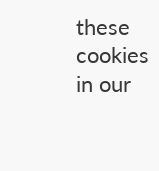these cookies in our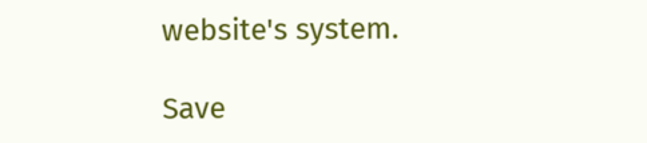website's system.

Save